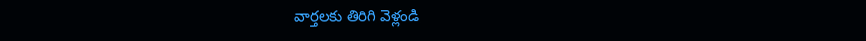వార్తలకు తిరిగి వెళ్లండి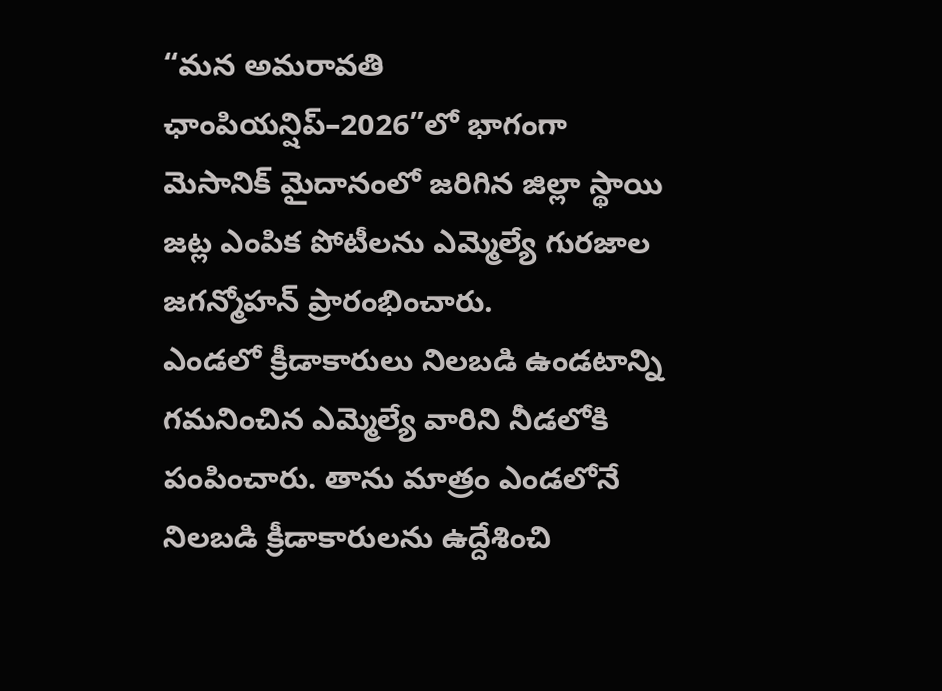“మన అమరావతి ఛాంపియన్షిప్–2026”లో భాగంగా మెసానిక్ మైదానంలో జరిగిన జిల్లా స్థాయి జట్ల ఎంపిక పోటీలను ఎమ్మెల్యే గురజాల జగన్మోహన్ ప్రారంభించారు.
ఎండలో క్రీడాకారులు నిలబడి ఉండటాన్ని గమనించిన ఎమ్మెల్యే వారిని నీడలోకి పంపించారు. తాను మాత్రం ఎండలోనే నిలబడి క్రీడాకారులను ఉద్దేశించి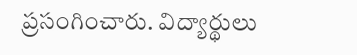ప్రసంగించారు. విద్యార్థులు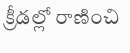క్రీడల్లో రాణించి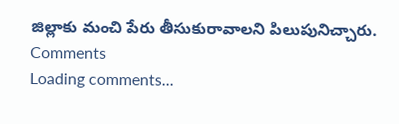జిల్లాకు మంచి పేరు తీసుకురావాలని పిలుపునిచ్చారు.
Comments
Loading comments...